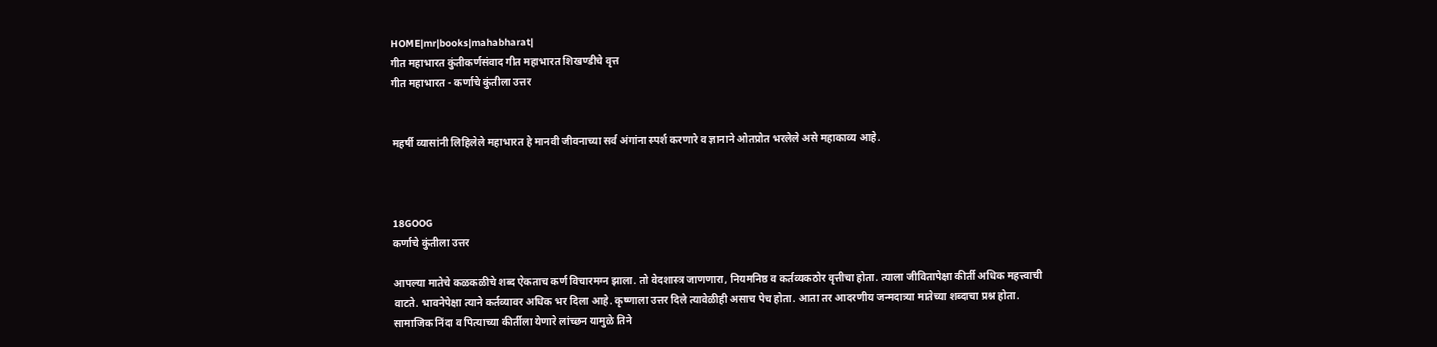HOME|mr|books|mahabharat|
गीत महाभारत कुंतीकर्णसंवाद गीत महाभारत शिखण्डीचे वृत्त
गीत महाभारत - कर्णाचे कुंतीला उत्तर


महर्षी व्यासांनी लिहिलेले महाभारत हे मानवी जीवनाच्या सर्व अंगांना स्पर्श करणारे व ज्ञानाने ओतप्रोत भरलेले असे महाकाव्य आहे.



18GOOG
कर्णाचे कुंतीला उत्तर

आपल्या मातेचे कळकळीचे शब्द ऐकताच कर्ण विचारमग्न झाला. तो वेदशास्त्र जाणणारा, नियमनिष्ठ व कर्तव्यकठोर वृत्तीचा होता. त्याला जीवितापेक्षा कीर्ती अधिक महत्त्वाची वाटते. भावनेपेक्षा त्याने कर्तव्यावर अधिक भर दिला आहे. कृष्णाला उत्तर दिले त्यावेळीही असाच पेच होता. आता तर आदरणीय जन्मदात्र्या मातेच्या शब्दाचा प्रश्न होता. सामाजिक निंदा व पित्याच्या कीर्तीला येणारे लांच्छन यामुळे तिने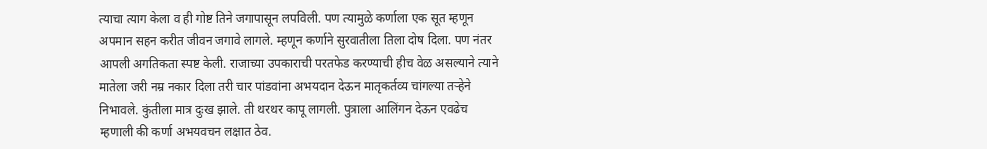त्याचा त्याग केला व ही गोष्ट तिने जगापासून लपविली. पण त्यामुळे कर्णाला एक सूत म्हणून अपमान सहन करीत जीवन जगावे लागले. म्हणून कर्णाने सुरवातीला तिला दोष दिला. पण नंतर आपली अगतिकता स्पष्ट केली. राजाच्या उपकाराची परतफेड करण्याची हीच वेळ असल्याने त्याने मातेला जरी नम्र नकार दिला तरी चार पांडवांना अभयदान देऊन मातृकर्तव्य चांगल्या तर्‍हेने निभावले. कुंतीला मात्र दुःख झाले. ती थरथर कापू लागली. पुत्राला आलिंगन देऊन एवढेच म्हणाली की कर्णा अभयवचन लक्षात ठेव.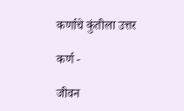कर्णाचे कुंतीला उत्तर

कर्ण -

जीवन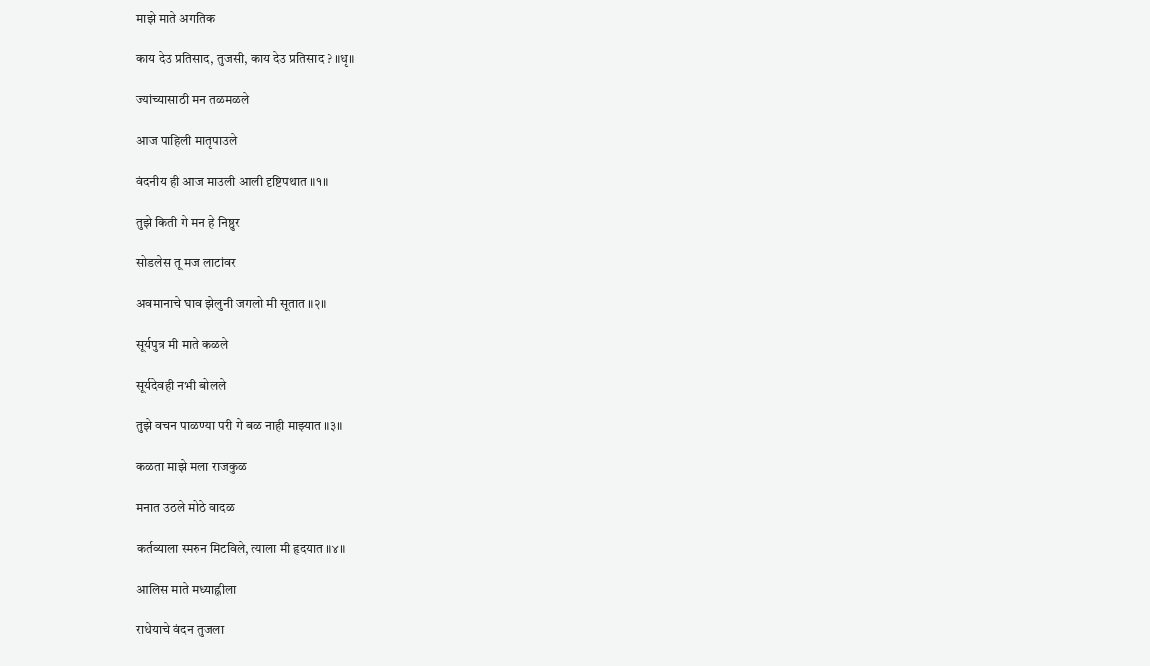माझे माते अगतिक

काय देउ प्रतिसाद, तुजसी, काय देउ प्रतिसाद ? ॥धृ॥

ज्यांच्यासाठी मन तळमळले

आज पाहिली मातृपाउले

वंदनीय ही आज माउली आली दृष्टिपथात ॥१॥

तुझे किती गे मन हे निष्ठुर

सोडलेस तू मज लाटांवर

अवमानाचे घाव झेलुनी जगलो मी सूतात ॥२॥

सूर्यपुत्र मी माते कळले

सूर्यदेवही नभी बोलले

तुझे वचन पाळण्या परी गे बळ नाही माझ्यात ॥३॥

कळता माझे मला राजकुळ

मनात उठले मोठे वादळ

कर्तव्याला स्मरुन मिटविले, त्याला मी हृदयात ॥४॥

आलिस माते मध्याह्नीला

राधेयाचे वंदन तुजला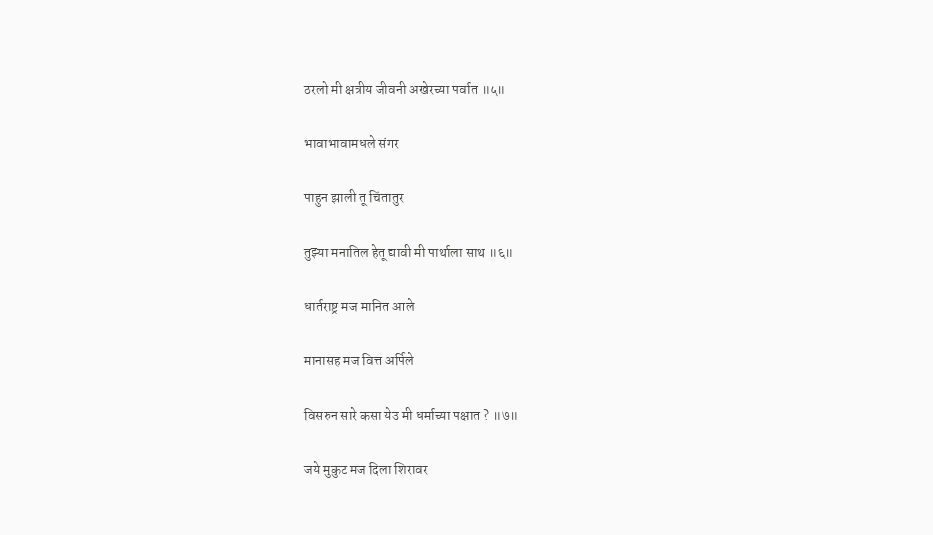ठरलो मी क्षत्रीय जीवनी अखेरच्या पर्वात ॥५॥

भावाभावामधले संगर

पाहुन झाली तू चिंतातुर

तुझ्या मनातिल हेतू द्यावी मी पार्थाला साथ ॥६॥

धार्तराष्ट्र मज मानित आले

मानासह मज वित्त अर्पिले

विसरुन सारे कसा येउ मी धर्माच्या पक्षात ? ॥७॥

जये मुकुट मज दिला शिरावर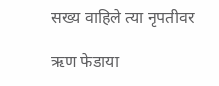सख्य वाहिले त्या नृपतीवर

ऋण फेडाया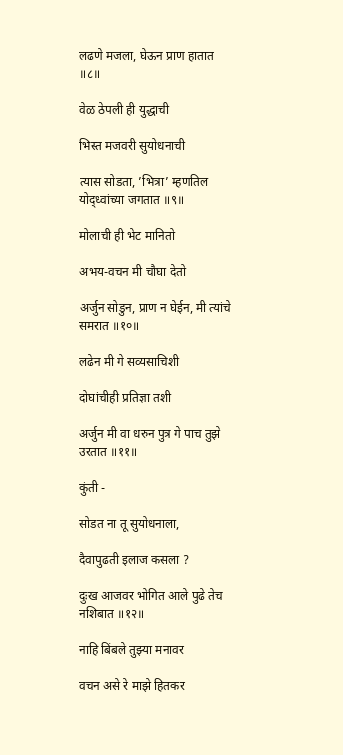लढणे मजला, घेऊन प्राण हातात ॥८॥

वेळ ठेपली ही युद्धाची

भिस्त मजवरी सुयोधनाची

त्यास सोडता, ’भित्रा’ म्हणतिल योद्‌ध्वांच्या जगतात ॥९॥

मोलाची ही भेट मानितो

अभय-वचन मी चौघा देतो

अर्जुन सोडुन, प्राण न घेईन, मी त्यांचे समरात ॥१०॥

लढेन मी गे सव्यसाचिशी

दोघांचीही प्रतिज्ञा तशी

अर्जुन मी वा धरुन पुत्र गे पाच तुझे उरतात ॥११॥

कुंती -

सोडत ना तू सुयोधनाला,

दैवापुढती इलाज कसला ?

दुःख आजवर भोगित आले पुढे तेच नशिबात ॥१२॥

नाहि बिंबले तुझ्या मनावर

वचन असे रे माझे हितकर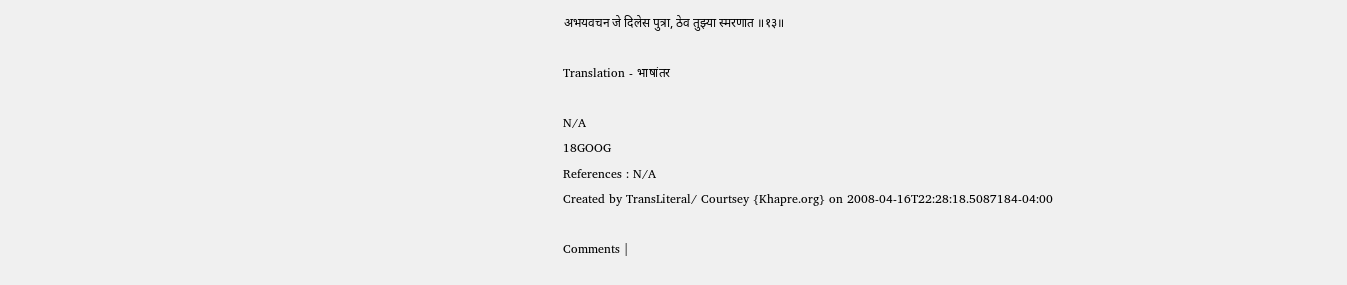अभयवचन जे दिलेस पुत्रा, ठेव तुझ्या स्मरणात ॥१३॥

Translation - भाषांतर

N/A
18GOOG
References : N/A
Created by TransLiteral/ Courtsey {Khapre.org} on 2008-04-16T22:28:18.5087184-04:00

Comments |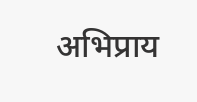अभिप्राय